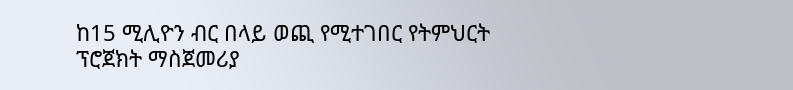ከ15 ሚሊዮን ብር በላይ ወጪ የሚተገበር የትምህርት ፕሮጀክት ማስጀመሪያ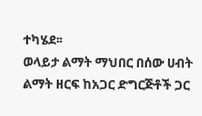ተካሄደ፡፡
ወላይታ ልማት ማህበር በሰው ሀብት ልማት ዘርፍ ከአጋር ድግርጅቶች ጋር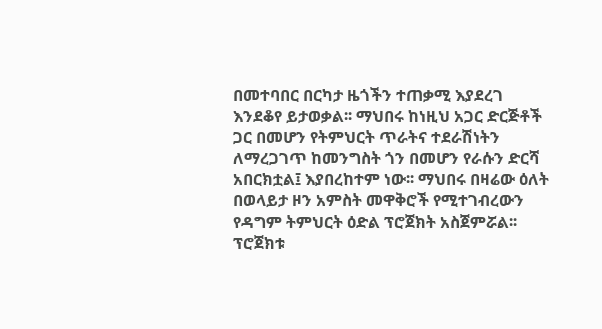በመተባበር በርካታ ዜጎችን ተጠቃሚ እያደረገ እንደቆየ ይታወቃል፡፡ ማህበሩ ከነዚህ አጋር ድርጅቶች ጋር በመሆን የትምህርት ጥራትና ተደራሽነትን ለማረጋገጥ ከመንግስት ጎን በመሆን የራሱን ድርሻ አበርክቷል፤ እያበረከተም ነው፡፡ ማህበሩ በዛሬው ዕለት በወላይታ ዞን አምስት መዋቅሮች የሚተገብረውን የዳግም ትምህርት ዕድል ፕሮጀክት አስጀምሯል፡፡ ፕሮጀክቱ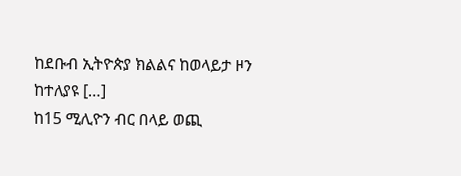ከደቡብ ኢትዮጵያ ክልልና ከወላይታ ዞን ከተለያዩ […]
ከ15 ሚሊዮን ብር በላይ ወጪ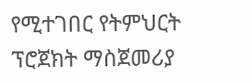የሚተገበር የትምህርት ፕሮጀክት ማስጀመሪያ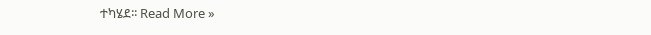ተካሄደ፡፡ Read More »